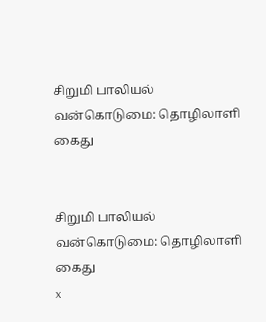சிறுமி பாலியல் வன்கொடுமை: தொழிலாளி கைது


சிறுமி பாலியல் வன்கொடுமை: தொழிலாளி கைது
x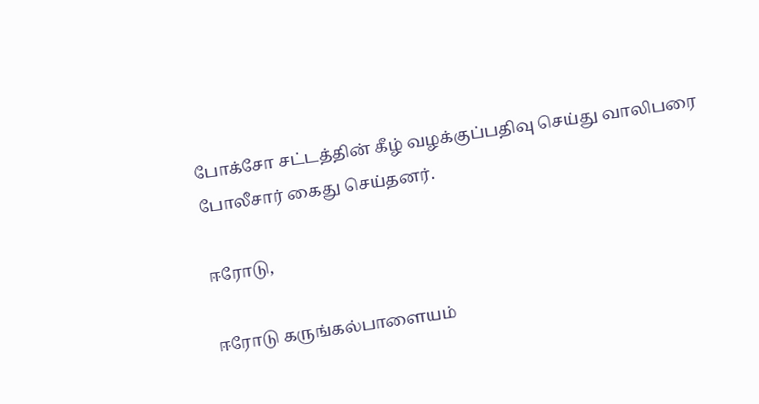போக்சோ சட்டத்தின் கீழ் வழக்குப்பதிவு செய்து வாலிபரை போலீசார் கைது செய்தனர்.

ஈரோடு,

ஈரோடு கருங்கல்பாளையம்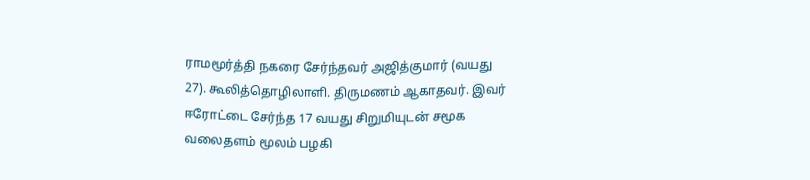ராமமூர்த்தி நகரை சேர்ந்தவர் அஜித்குமார் (வயது 27). கூலித்தொழிலாளி. திருமணம் ஆகாதவர். இவர் ஈரோட்டை சேர்ந்த 17 வயது சிறுமியுடன் சமூக வலைதளம் மூலம் பழகி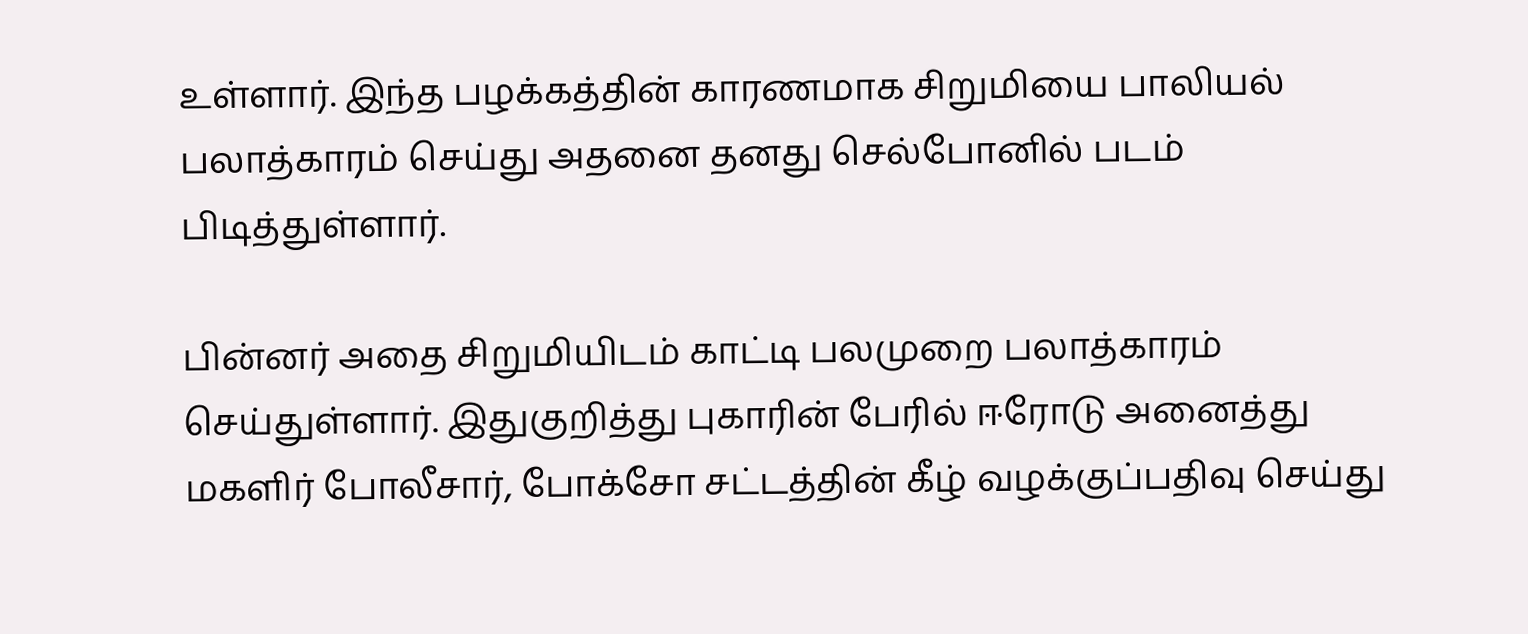உள்ளார். இந்த பழக்கத்தின் காரணமாக சிறுமியை பாலியல் பலாத்காரம் செய்து அதனை தனது செல்போனில் படம் பிடித்துள்ளார்.

பின்னர் அதை சிறுமியிடம் காட்டி பலமுறை பலாத்காரம் செய்துள்ளார். இதுகுறித்து புகாரின் பேரில் ஈரோடு அனைத்து மகளிர் போலீசார், போக்சோ சட்டத்தின் கீழ் வழக்குப்பதிவு செய்து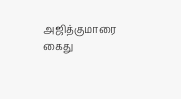அஜித்குமாரை கைது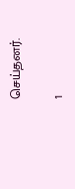செய்தனர்.

1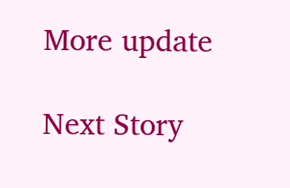More update

Next Story